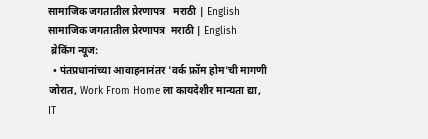सामाजिक जगतातील प्रेरणापत्र   मराठी | English
सामाजिक जगतातील प्रेरणापत्र  मराठी | English
 ब्रेकिंग न्यूज:
  • पंतप्रधानांच्या आवाहनानंतर 'वर्क फ्रॉम होम'ची मागणी जोरात, Work From Home ला कायदेशीर मान्यता द्या, IT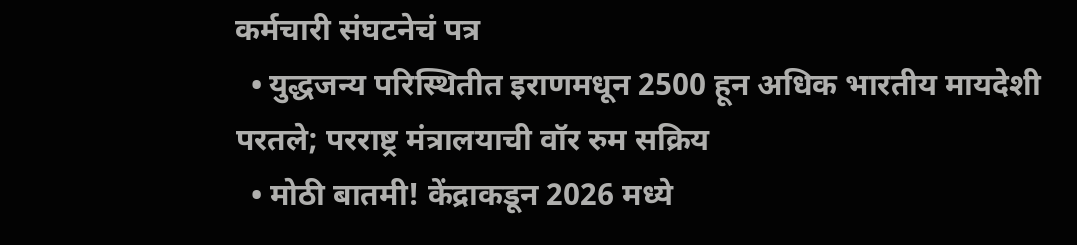कर्मचारी संघटनेचं पत्र
  • युद्धजन्य परिस्थितीत इराणमधून 2500 हून अधिक भारतीय मायदेशी परतले; परराष्ट्र मंत्रालयाची वॉर रुम सक्रिय
  • मोठी बातमी! केंद्राकडून 2026 मध्ये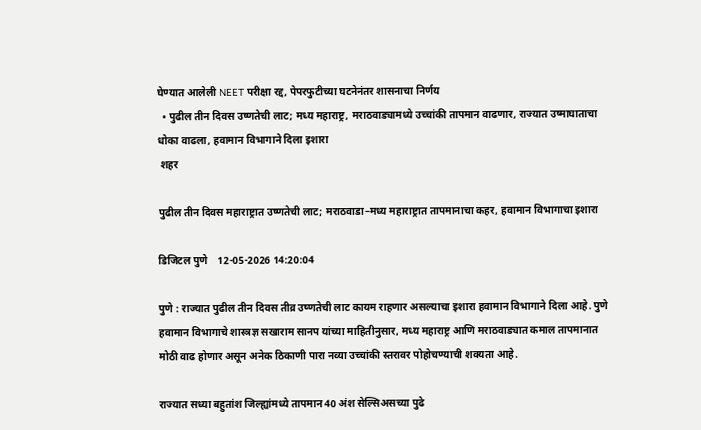घेण्यात आलेली NEET परीक्षा रद्द, पेपरफुटीच्या घटनेनंतर शासनाचा निर्णय
  • पुढील तीन दिवस उष्णतेची लाट; मध्य महाराष्ट्र, मराठवाड्यामध्ये उच्चांकी तापमान वाढणार, राज्यात उष्माघाताचा धोका वाढला, हवामान विभागाने दिला इशारा
 शहर

पुढील तीन दिवस महाराष्ट्रात उष्णतेची लाट; मराठवाडा–मध्य महाराष्ट्रात तापमानाचा कहर, हवामान विभागाचा इशारा

डिजिटल पुणे    12-05-2026 14:20:04

पुणे : राज्यात पुढील तीन दिवस तीव्र उष्णतेची लाट कायम राहणार असल्याचा इशारा हवामान विभागाने दिला आहे. पुणे हवामान विभागाचे शास्त्रज्ञ सखाराम सानप यांच्या माहितीनुसार, मध्य महाराष्ट्र आणि मराठवाड्यात कमाल तापमानात मोठी वाढ होणार असून अनेक ठिकाणी पारा नव्या उच्चांकी स्तरावर पोहोचण्याची शक्यता आहे.

राज्यात सध्या बहुतांश जिल्ह्यांमध्ये तापमान 40 अंश सेल्सिअसच्या पुढे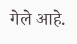गेले आहे.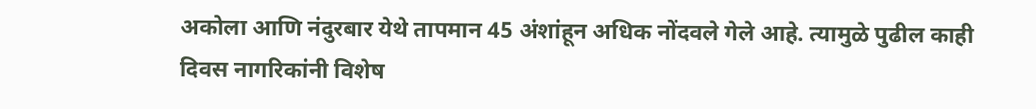अकोला आणि नंदुरबार येथे तापमान 45 अंशांहून अधिक नोंदवले गेले आहे. त्यामुळे पुढील काही दिवस नागरिकांनी विशेष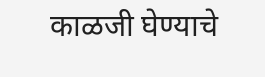काळजी घेण्याचे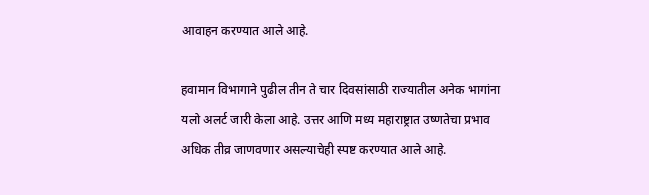आवाहन करण्यात आले आहे.

हवामान विभागाने पुढील तीन ते चार दिवसांसाठी राज्यातील अनेक भागांना यलो अलर्ट जारी केला आहे. उत्तर आणि मध्य महाराष्ट्रात उष्णतेचा प्रभाव अधिक तीव्र जाणवणार असल्याचेही स्पष्ट करण्यात आले आहे.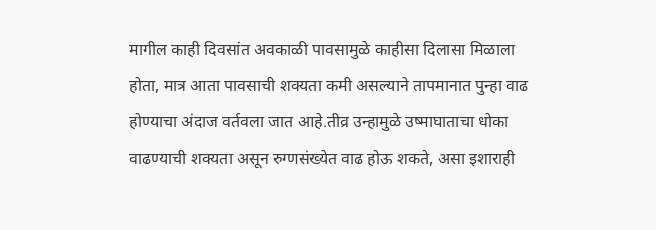मागील काही दिवसांत अवकाळी पावसामुळे काहीसा दिलासा मिळाला होता, मात्र आता पावसाची शक्यता कमी असल्याने तापमानात पुन्हा वाढ होण्याचा अंदाज वर्तवला जात आहे.तीव्र उन्हामुळे उष्माघाताचा धोका वाढण्याची शक्यता असून रुग्णसंख्येत वाढ होऊ शकते, असा इशाराही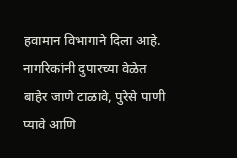हवामान विभागाने दिला आहे. नागरिकांनी दुपारच्या वेळेत बाहेर जाणे टाळावे, पुरेसे पाणी प्यावे आणि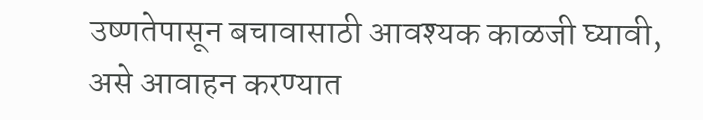उष्णतेपासून बचावासाठी आवश्यक काळजी घ्यावी, असे आवाहन करण्यात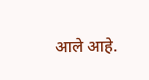आले आहे.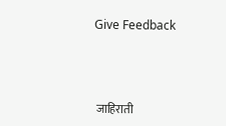Give Feedback



 जाहिराती